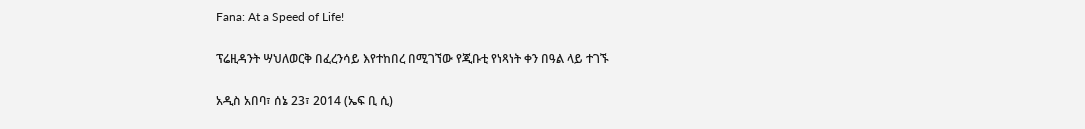Fana: At a Speed of Life!

ፕሬዚዳንት ሣህለወርቅ በፈረንሳይ እየተከበረ በሚገኘው የጂቡቲ የነጻነት ቀን በዓል ላይ ተገኙ

አዲስ አበባ፣ ሰኔ 23፣ 2014 (ኤፍ ቢ ሲ)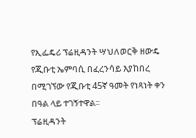የኢፌዴሪ ፕሬዚዳንት ሣህለወርቅ ዘውዴ የጂቡቲ ኤምባሲ በፈረንሳይ እያከበረ በሚገኘው የጂቡቲ 45ኛ ዓመት የነጻነት ቀን በዓል ላይ ተገኝተዋል፡፡
ፕሬዚዳንት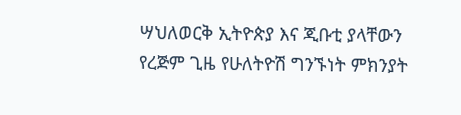ሣህለወርቅ ኢትዮጵያ እና ጂቡቲ ያላቸውን የረጅም ጊዜ የሁለትዮሽ ግንኙነት ምክንያት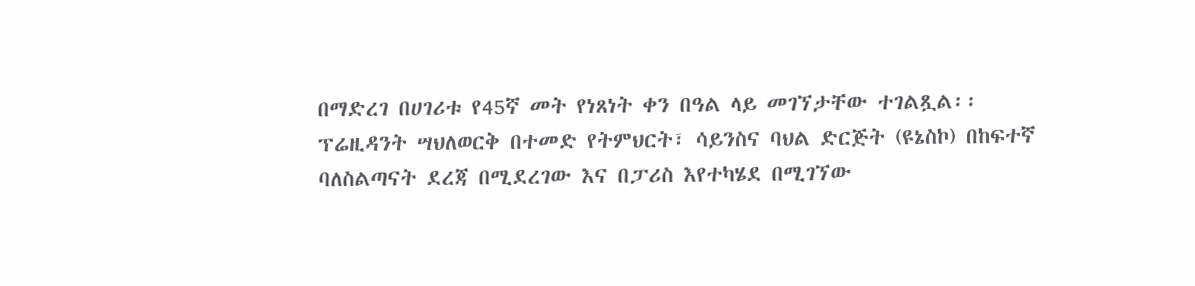በማድረገ በሀገሪቱ የ45ኛ መት የነጸነት ቀን በዓል ላይ መገኘታቸው ተገልጿል፡፡
ፕሬዚዳንት ሣህለወርቅ በተመድ የትምህርት፣ ሳይንስና ባህል ድርጅት (ዩኔስኮ) በከፍተኛ ባለስልጣናት ደረጃ በሚደረገው እና በፓሪስ እየተካሄደ በሚገኘው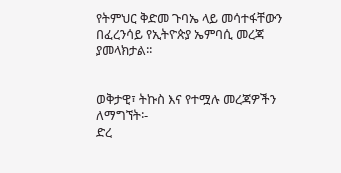የትምህር ቅድመ ጉባኤ ላይ መሳተፋቸውን በፈረንሳይ የኢትዮጵያ ኤምባሲ መረጃ ያመላክታል፡፡


ወቅታዊ፣ ትኩስ እና የተሟሉ መረጃዎችን ለማግኘት፡-
ድረ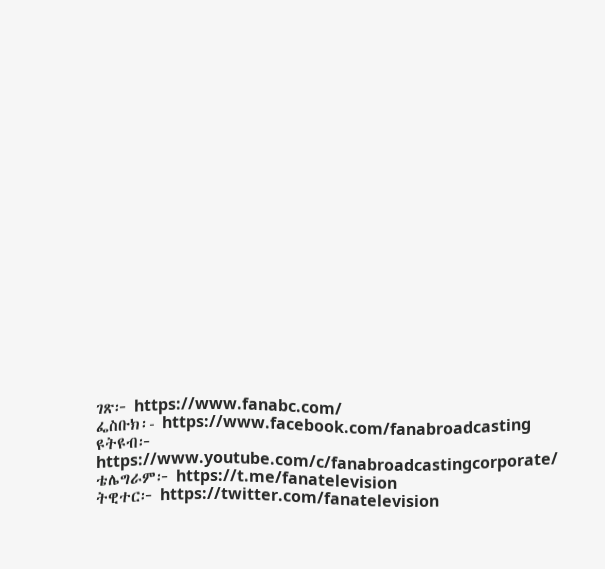ገጽ፦ https://www.fanabc.com/
ፌስቡክ፡- https://www.facebook.com/fanabroadcasting
ዩትዩብ፦ https://www.youtube.com/c/fanabroadcastingcorporate/
ቴሌግራም፦ https://t.me/fanatelevision
ትዊተር፦ https://twitter.com/fanatelevision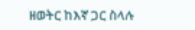ዘወትር ከእኛ ጋር ስላሉ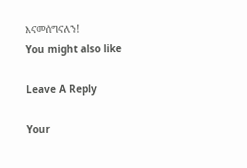እናመሰግናለን!
You might also like

Leave A Reply

Your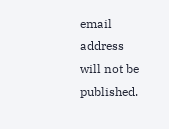email address will not be published.